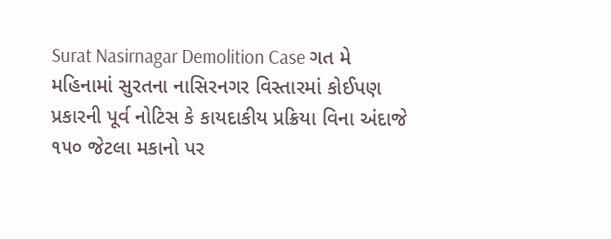Surat Nasirnagar Demolition Case ગત મે મહિનામાં સુરતના નાસિરનગર વિસ્તારમાં કોઈપણ પ્રકારની પૂર્વ નોટિસ કે કાયદાકીય પ્રક્રિયા વિના અંદાજે ૧૫૦ જેટલા મકાનો પર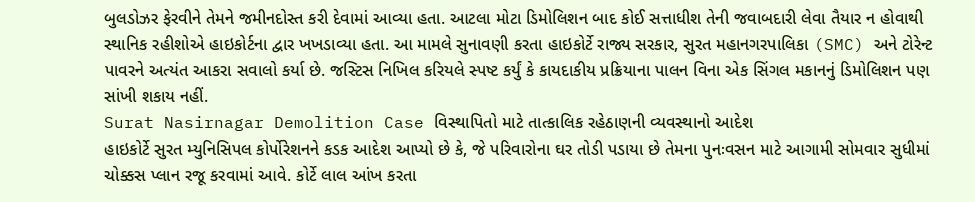બુલડોઝર ફેરવીને તેમને જમીનદોસ્ત કરી દેવામાં આવ્યા હતા. આટલા મોટા ડિમોલિશન બાદ કોઈ સત્તાધીશ તેની જવાબદારી લેવા તૈયાર ન હોવાથી સ્થાનિક રહીશોએ હાઇકોર્ટના દ્વાર ખખડાવ્યા હતા. આ મામલે સુનાવણી કરતા હાઇકોર્ટે રાજ્ય સરકાર, સુરત મહાનગરપાલિકા (SMC) અને ટોરેન્ટ પાવરને અત્યંત આકરા સવાલો કર્યા છે. જસ્ટિસ નિખિલ કરિયલે સ્પષ્ટ કર્યું કે કાયદાકીય પ્રક્રિયાના પાલન વિના એક સિંગલ મકાનનું ડિમોલિશન પણ સાંખી શકાય નહીં.
Surat Nasirnagar Demolition Case વિસ્થાપિતો માટે તાત્કાલિક રહેઠાણની વ્યવસ્થાનો આદેશ
હાઇકોર્ટે સુરત મ્યુનિસિપલ કોર્પોરેશનને કડક આદેશ આપ્યો છે કે, જે પરિવારોના ઘર તોડી પડાયા છે તેમના પુનઃવસન માટે આગામી સોમવાર સુધીમાં ચોક્કસ પ્લાન રજૂ કરવામાં આવે. કોર્ટે લાલ આંખ કરતા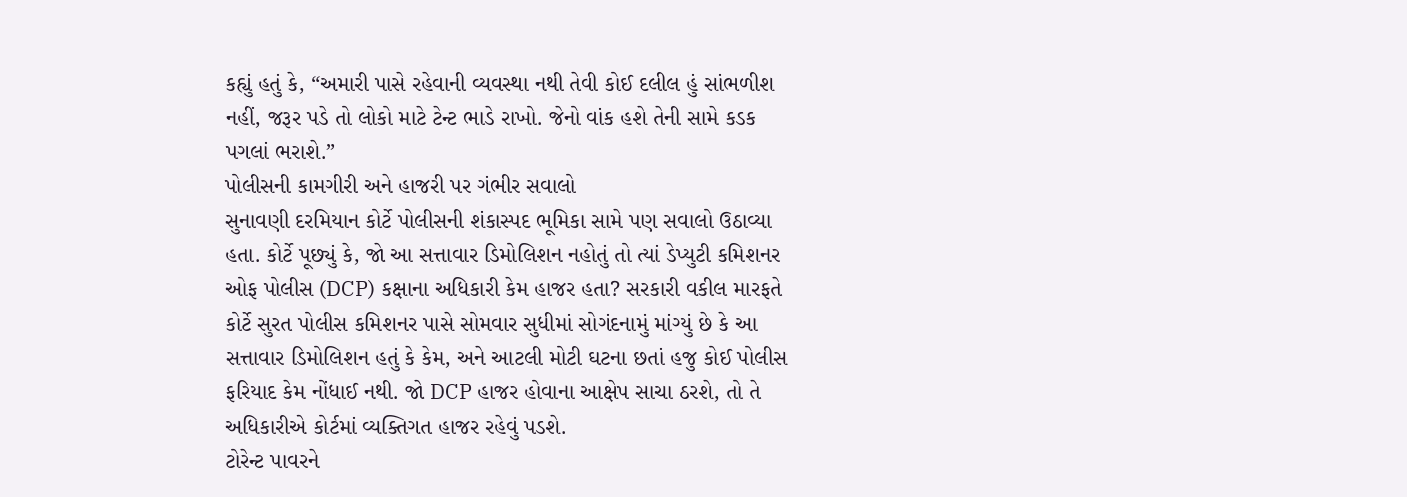કહ્યું હતું કે, “અમારી પાસે રહેવાની વ્યવસ્થા નથી તેવી કોઈ દલીલ હું સાંભળીશ નહીં, જરૂર પડે તો લોકો માટે ટેન્ટ ભાડે રાખો. જેનો વાંક હશે તેની સામે કડક પગલાં ભરાશે.”
પોલીસની કામગીરી અને હાજરી પર ગંભીર સવાલો
સુનાવણી દરમિયાન કોર્ટે પોલીસની શંકાસ્પદ ભૂમિકા સામે પણ સવાલો ઉઠાવ્યા હતા. કોર્ટે પૂછ્યું કે, જો આ સત્તાવાર ડિમોલિશન નહોતું તો ત્યાં ડેપ્યુટી કમિશનર ઓફ પોલીસ (DCP) કક્ષાના અધિકારી કેમ હાજર હતા? સરકારી વકીલ મારફતે કોર્ટે સુરત પોલીસ કમિશનર પાસે સોમવાર સુધીમાં સોગંદનામું માંગ્યું છે કે આ સત્તાવાર ડિમોલિશન હતું કે કેમ, અને આટલી મોટી ઘટના છતાં હજુ કોઈ પોલીસ ફરિયાદ કેમ નોંધાઈ નથી. જો DCP હાજર હોવાના આક્ષેપ સાચા ઠરશે, તો તે અધિકારીએ કોર્ટમાં વ્યક્તિગત હાજર રહેવું પડશે.
ટોરેન્ટ પાવરને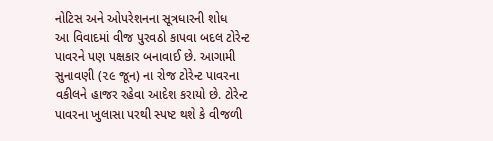નોટિસ અને ઓપરેશનના સૂત્રધારની શોધ
આ વિવાદમાં વીજ પુરવઠો કાપવા બદલ ટોરેન્ટ પાવરને પણ પક્ષકાર બનાવાઈ છે. આગામી સુનાવણી (૨૯ જૂન) ના રોજ ટોરેન્ટ પાવરના વકીલને હાજર રહેવા આદેશ કરાયો છે. ટોરેન્ટ પાવરના ખુલાસા પરથી સ્પષ્ટ થશે કે વીજળી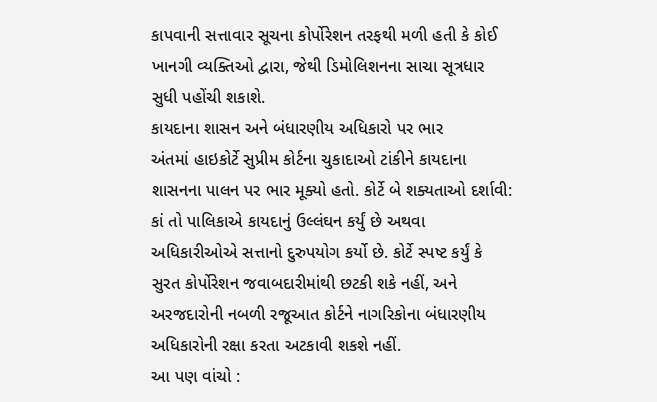કાપવાની સત્તાવાર સૂચના કોર્પોરેશન તરફથી મળી હતી કે કોઈ ખાનગી વ્યક્તિઓ દ્વારા, જેથી ડિમોલિશનના સાચા સૂત્રધાર સુધી પહોંચી શકાશે.
કાયદાના શાસન અને બંધારણીય અધિકારો પર ભાર
અંતમાં હાઇકોર્ટે સુપ્રીમ કોર્ટના ચુકાદાઓ ટાંકીને કાયદાના શાસનના પાલન પર ભાર મૂક્યો હતો. કોર્ટે બે શક્યતાઓ દર્શાવી: કાં તો પાલિકાએ કાયદાનું ઉલ્લંઘન કર્યું છે અથવા અધિકારીઓએ સત્તાનો દુરુપયોગ કર્યો છે. કોર્ટે સ્પષ્ટ કર્યું કે સુરત કોર્પોરેશન જવાબદારીમાંથી છટકી શકે નહીં, અને અરજદારોની નબળી રજૂઆત કોર્ટને નાગરિકોના બંધારણીય અધિકારોની રક્ષા કરતા અટકાવી શકશે નહીં.
આ પણ વાંચો :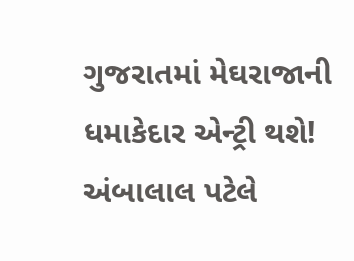ગુજરાતમાં મેઘરાજાની ધમાકેદાર એન્ટ્રી થશે! અંબાલાલ પટેલે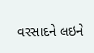વરસાદને લઇને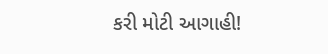કરી મોટી આગાહી!